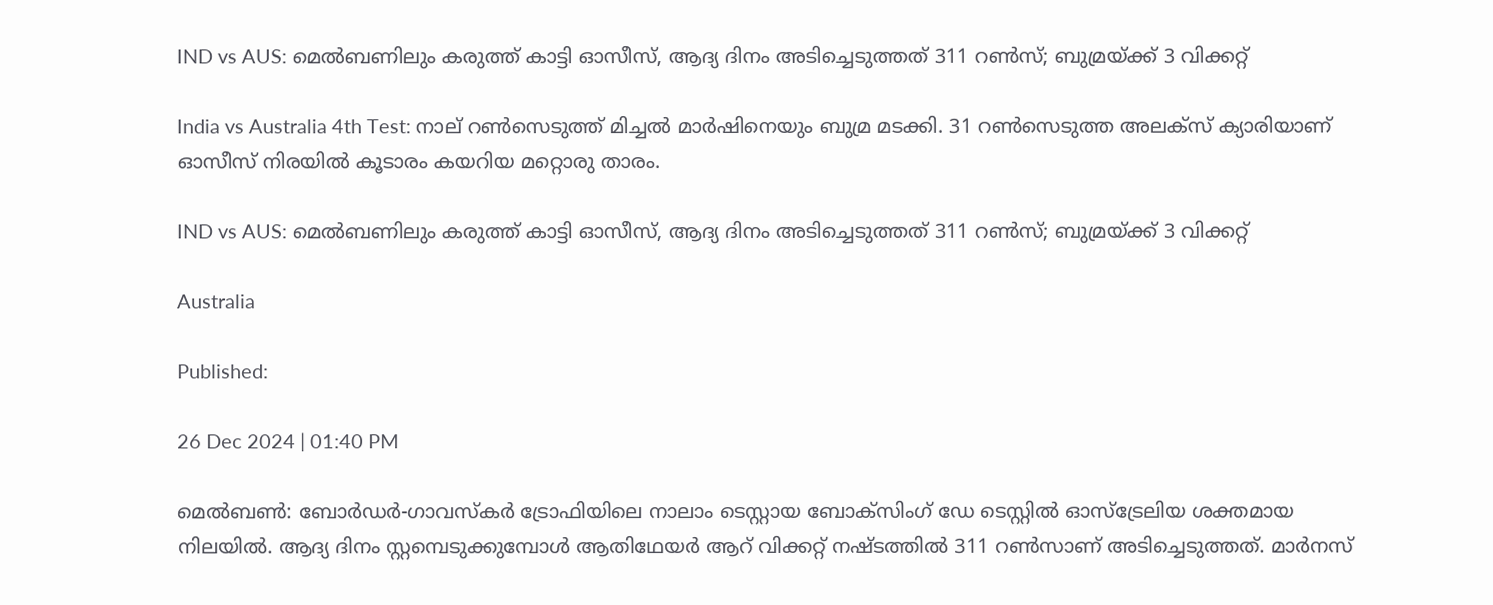IND vs AUS: മെൽബണിലും കരുത്ത് കാട്ടി ഓസീസ്, ആദ്യ ദിനം അടിച്ചെടുത്തത് 311 റൺസ്; ബുമ്രയ്ക്ക് 3 വിക്കറ്റ്

India vs Australia 4th Test: നാല് റൺസെടുത്ത് മിച്ചൽ മാർഷിനെയും ബുമ്ര മടക്കി. 31 റൺസെടുത്ത അലക്സ് ക്യാരിയാണ് ഓസീസ് നിരയിൽ കൂടാരം കയറിയ മറ്റൊരു താരം.

IND vs AUS: മെൽബണിലും കരുത്ത് കാട്ടി ഓസീസ്, ആദ്യ ദിനം അടിച്ചെടുത്തത് 311 റൺസ്; ബുമ്രയ്ക്ക് 3 വിക്കറ്റ്

Australia

Published:

26 Dec 2024 | 01:40 PM

മെൽബൺ: ബോര്‍ഡര്‍-ഗാവസ്‌കർ ട്രോഫിയിലെ നാലാം ടെസ്റ്റായ ബോക്സിംഗ് ഡേ ടെസ്റ്റിൽ ഓസ്ട്രേലിയ ശക്തമായ നിലയിൽ. ആദ്യ ദിനം സ്റ്റമ്പെടുക്കുമ്പോൾ ആതിഥേയർ ആറ് വിക്കറ്റ് നഷ്ടത്തിൽ 311 റൺസാണ് അടിച്ചെടുത്തത്. മാർനസ്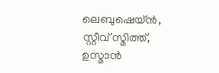ലെബുഷെയ്ൻ, സ്റ്റീവ് സ്മിത്ത്, ഉസ്മാൻ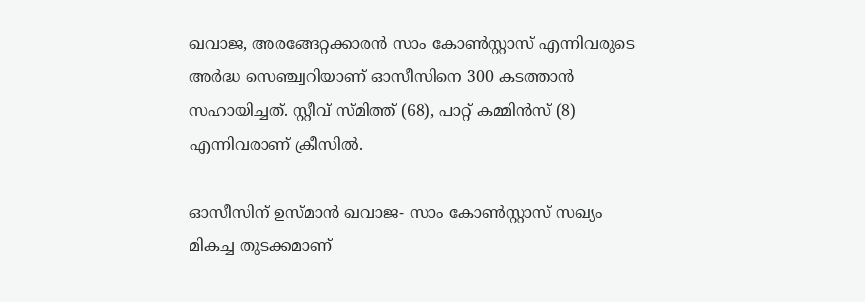ഖവാജ, അരങ്ങേറ്റക്കാരൻ സാം കോൺസ്റ്റാസ് എന്നിവരുടെ അർദ്ധ സെഞ്ച്വറിയാണ് ഓസീസിനെ 300 കടത്താൻ സഹായിച്ചത്. സ്റ്റീവ് സ്മിത്ത് (68), പാറ്റ് കമ്മിൻസ് (8) എന്നിവരാണ് ക്രീസിൽ.

ഓസീസിന് ഉസ്മാൻ ഖവാജ- സാം കോൺസ്റ്റാസ് സഖ്യം മികച്ച തുടക്കമാണ്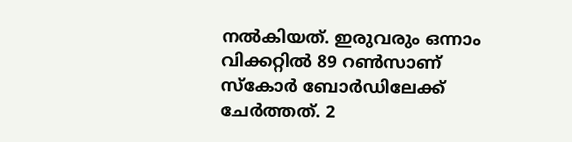നൽകിയത്. ഇരുവരും ഒന്നാം വിക്കറ്റിൽ 89 റൺസാണ് സ്കോർ ബോർഡിലേക്ക് ചേർത്തത്. 2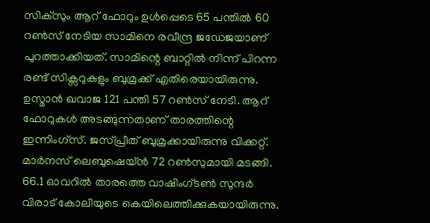സിക്സും ആറ് ഫോറും ഉൾപ്പെടെ 65 പന്തിൽ 60 റൺസ്‌ നേടിയ സാമിനെ രവീന്ദ്ര ജഡേജയാണ് പുറത്താക്കിയത്. സാമിന്റെ ബാറ്റിൽ നിന്ന് പിറന്ന രണ്ട് സിക്സറുകളും ബുമ്രക്ക് എതിരെയായിരുന്നു. ഉസ്മാൻ ഖവാജ 121 പന്തി 57 റൺസ്‌ നേടി. ആറ് ഫോറുകൾ അടങ്ങുന്നതാണ് താരത്തിന്റെ ഇന്നിംഗ്സ്. ജസ്പ്രീത് ബുമ്രക്കായിരുന്നു വിക്കറ്റ്. മാർനസ് ലെബുഷെയ്ൻ 72 റൺസുമായി മടങ്ങി. 66.1 ഓവറിൽ താരത്തെ വാഷിംഗ്ടൺ സുന്ദർ വിരാട് കോലിയുടെ കെയിലെത്തിക്കുകയായിരുന്നു.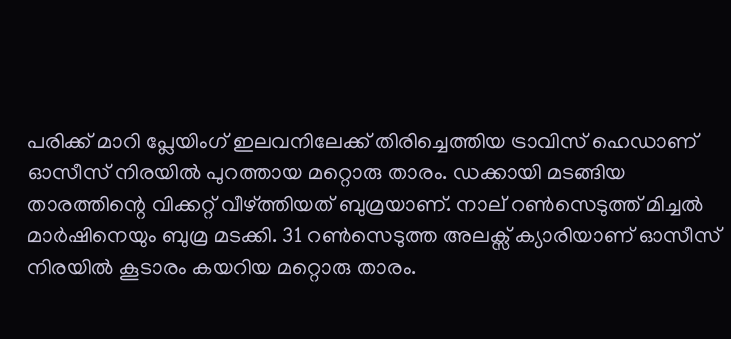പരിക്ക് മാറി പ്ലേയിംഗ് ഇലവനിലേക്ക് തിരിച്ചെത്തിയ ട്രാവിസ് ഹെഡാണ് ഓസീസ് നിരയിൽ പുറത്തായ മറ്റൊരു താരം. ഡക്കായി മടങ്ങിയ താരത്തിന്റെ വിക്കറ്റ് വീഴ്ത്തിയത് ബുമ്രയാണ്. നാല് റൺസെടുത്ത് മിച്ചൽ മാർഷിനെയും ബുമ്ര മടക്കി. 31 റൺസെടുത്ത അലക്സ് ക്യാരിയാണ് ഓസീസ് നിരയിൽ കൂടാരം കയറിയ മറ്റൊരു താരം.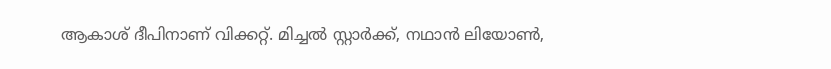ആകാശ് ദീപിനാണ് വിക്കറ്റ്. മിച്ചൽ സ്റ്റാർക്ക്, നഥാൻ ലിയോൺ,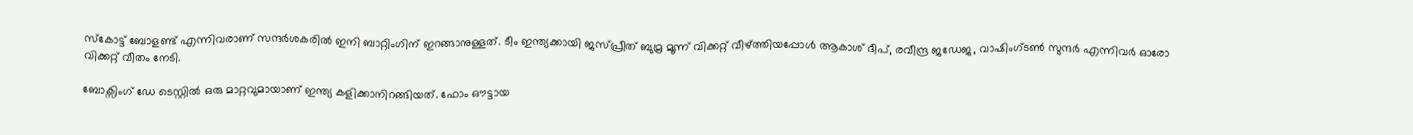സ്‌കോട്ട് ബോളണ്ട് എന്നിവരാണ് സന്ദർശകരിൽ ഇനി ബാറ്റിംഗിന് ഇറങ്ങാനുള്ളത്. ടീം ഇന്ത്യക്കായി ജസ്പ്രീത് ബുമ്ര മൂന്ന് വിക്കറ്റ് വീഴ്ത്തിയപ്പോൾ ആകാശ് ദീപ്, രവീന്ദ്ര ജഡേജ, വാഷിംഗ്ടൺ സുന്ദർ എന്നിവർ ഓരോ വിക്കറ്റ് വീതം നേടി.

ബോക്സിംഗ് ഡേ ടെസ്റ്റിൽ ഒരു മാറ്റവുമായാണ് ഇന്ത്യ കളിക്കാനിറങ്ങിയത്. ഫോം ഔട്ടായ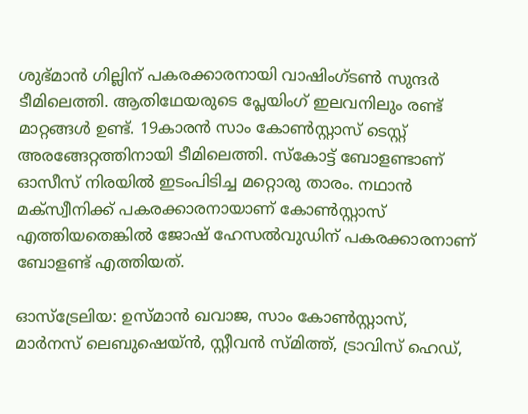ശുഭ്മാൻ ഗില്ലിന് പകരക്കാരനായി വാഷിംഗ്ടണ്‍ സുന്ദര്‍ ടീമിലെത്തി. ആതിഥേയരുടെ പ്ലേയിംഗ് ഇലവനിലും രണ്ട് മാറ്റങ്ങൾ ഉണ്ട്. 19കാരന്‍ സാം കോണ്‍സ്റ്റാസ് ടെസ്റ്റ് അരങ്ങേറ്റത്തിനായി ടീമിലെത്തി. സ്‌കോട്ട് ബോളണ്ടാണ് ഓസീസ് നിരയിൽ ഇടംപിടിച്ച മറ്റൊരു താരം. നഥാന്‍ മക്‌സ്വീനിക്ക് പകരക്കാരനായാണ് കോണ്‍സ്റ്റാസ് എത്തിയതെങ്കിൽ ജോഷ് ഹേസല്‍വുഡിന് പകരക്കാരനാണ് ബോളണ്ട് എത്തിയത്.

ഓസ്ട്രേലിയ: ഉസ്മാന്‍ ഖവാജ, സാം കോണ്‍സ്റ്റാസ്, മാര്‍നസ് ലെബുഷെയ്ൻ, സ്റ്റീവന്‍ സ്മിത്ത്, ട്രാവിസ് ഹെഡ്,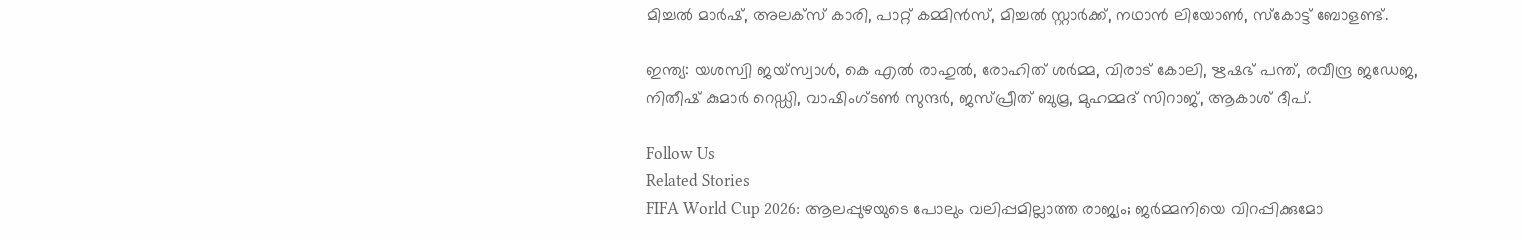മിച്ചല്‍ മാര്‍ഷ്, അലക്സ് കാരി, പാറ്റ് കമ്മിന്‍സ്, മിച്ചല്‍ സ്റ്റാര്‍ക്ക്, നഥാന്‍ ലിയോണ്‍, സ്‌കോട്ട് ബോളണ്ട്.

ഇന്ത്യ: യശസ്വി ജയ്സ്വാള്‍, കെ എല്‍ രാഹുല്‍, രോഹിത് ശര്‍മ്മ, വിരാട് കോലി, ഋഷഭ് പന്ത്, രവീന്ദ്ര ജഡേജ, നിതീഷ് കുമാര്‍ റെഡ്ഡി, വാഷിംഗ്ടണ്‍ സുന്ദര്‍, ജസ്പ്രീത് ബുമ്ര, മുഹമ്മദ് സിറാജ്, ആകാശ് ദീപ്.

Follow Us
Related Stories
FIFA World Cup 2026: ആലപ്പുഴയുടെ പോലും വലിപ്പമില്ലാത്ത രാജ്യം; ജര്‍മ്മനിയെ വിറപ്പിക്കുമോ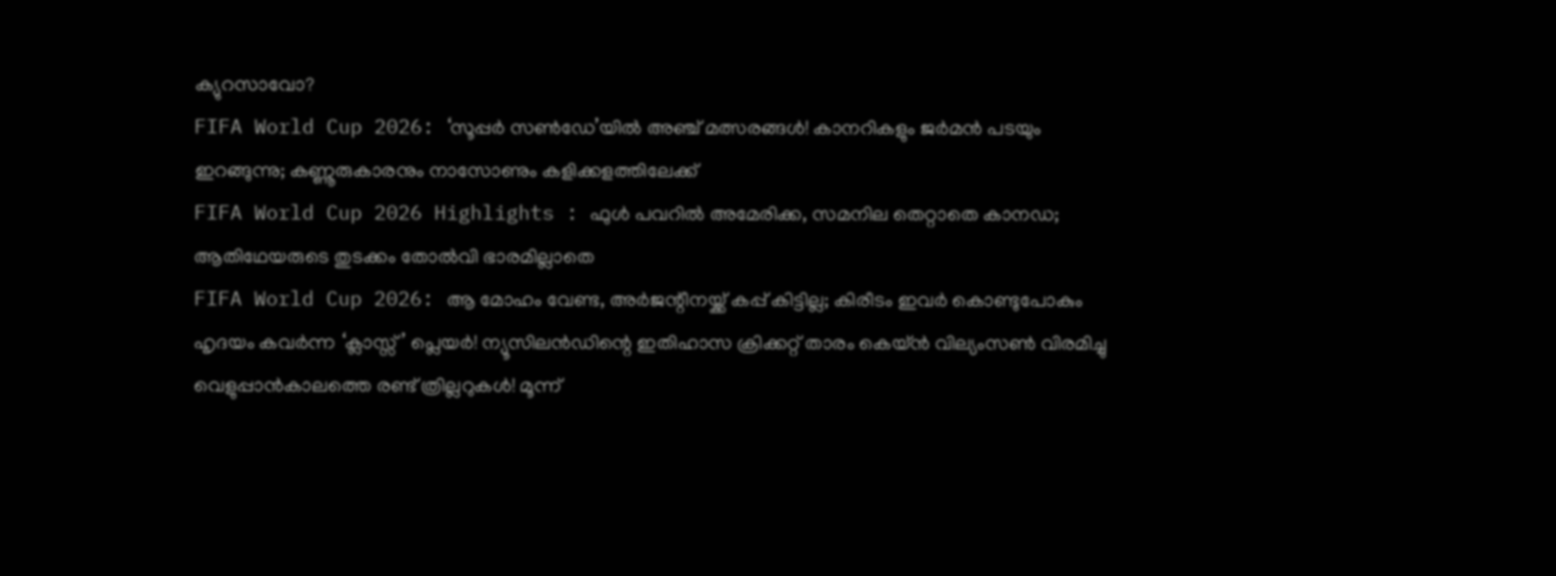ക്യുറസാവോ?
FIFA World Cup 2026: ‘സൂപ്പര്‍ സണ്‍ഡേ’യില്‍ അഞ്ച് മത്സരങ്ങള്‍! കാനറികളും ജര്‍മന്‍ പടയും ഇറങ്ങുന്നു; കണ്ണൂരുകാരനും നാസോണും കളിക്കളത്തിലേക്ക്‌
FIFA World Cup 2026 Highlights : ഫുൾ പവറിൽ അമേരിക്ക, സമനില തെറ്റാതെ കാനഡ; ആതിഥേയരുടെ തുടക്കം തോൽവി ഭാരമില്ലാതെ
FIFA World Cup 2026: ആ മോഹം വേണ്ട, അര്‍ജന്റീനയ്ക്ക് കപ്പ് കിട്ടില്ല; കിരീടം ഇവര്‍ കൊണ്ടുപോകും
ഹൃദയം കവർന്ന ‘ക്ലാസ്സ്’ പ്ലെയർ! ന്യൂസിലൻഡിന്റെ ഇതിഹാസ ക്രിക്കറ്റ് താരം കെയ്ൻ വില്യംസൺ വിരമിച്ചു
വെളുപ്പാൻകാലത്തെ രണ്ട് ത്രില്ലറുകൾ! മൂന്ന്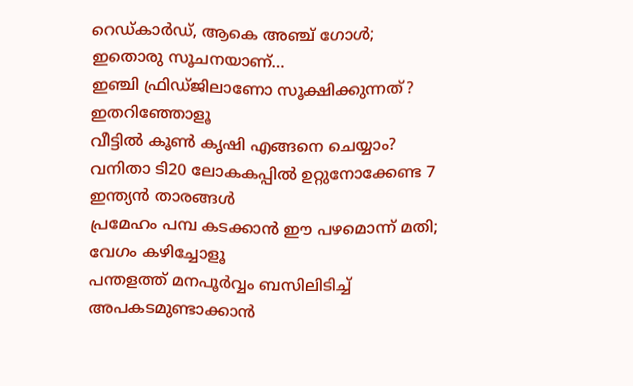റെഡ്കാർഡ്, ആകെ അ‌ഞ്ച് ഗോൾ; ഇതൊരു സൂചനയാണ്…
ഇഞ്ചി ഫ്രിഡ്ജിലാണോ സൂക്ഷിക്കുന്നത്? ഇതറിഞ്ഞോളൂ
വീട്ടിൽ കൂൺ കൃഷി എങ്ങനെ ചെയ്യാം?
വനിതാ ടി20 ലോകകപ്പില്‍ ഉറ്റുനോക്കേണ്ട 7 ഇന്ത്യന്‍ താരങ്ങള്‍
പ്രമേഹം പമ്പ കടക്കാന്‍ ഈ പഴമൊന്ന് മതി; വേഗം കഴിച്ചോളൂ
പന്തളത്ത് മനപൂർവ്വം ബസിലിടിച്ച് അപകടമുണ്ടാക്കാൻ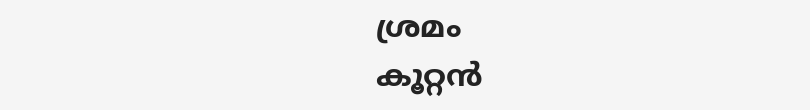ശ്രമം
കൂറ്റൻ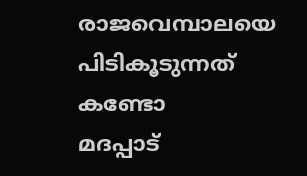രാജവെമ്പാലയെ പിടികൂടുന്നത് കണ്ടോ
മദപ്പാട്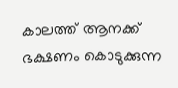കാലത്ത് ആനക്ക് ഭക്ഷണം കൊടുക്കുന്ന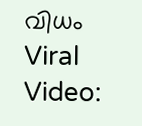വിധം
Viral Video: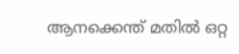ആനക്കെന്ത് മതിൽ ഒറ്റ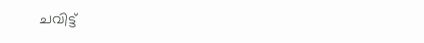ചവിട്ട്